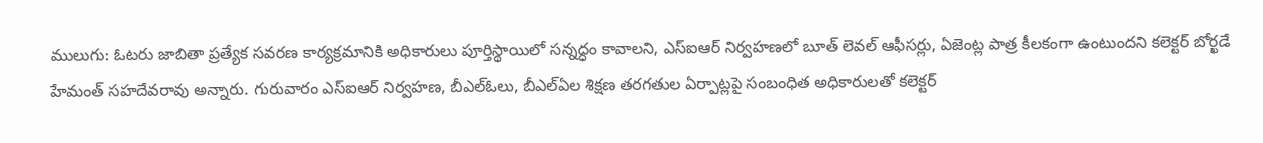ములుగు: ఓటరు జాబితా ప్రత్యేక సవరణ కార్యక్రమానికి అధికారులు పూర్తిస్థాయిలో సన్నద్ధం కావాలని, ఎస్ఐఆర్ నిర్వహణలో బూత్ లెవల్ ఆఫీసర్లు, ఏజెంట్ల పాత్ర కీలకంగా ఉంటుందని కలెక్టర్ బోర్ఖడే హేమంత్ సహదేవరావు అన్నారు. గురువారం ఎస్ఐఆర్ నిర్వహణ, బీఎల్ఓలు, బీఎల్ఏల శిక్షణ తరగతుల ఏర్పాట్లపై సంబంధిత అధికారులతో కలెక్టర్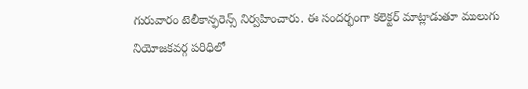గురువారం టెలీకాన్ఫరెన్స్ నిర్వహించారు. ఈ సందర్భంగా కలెక్టర్ మాట్లాడుతూ ములుగు నియోజకవర్గ పరిధిలో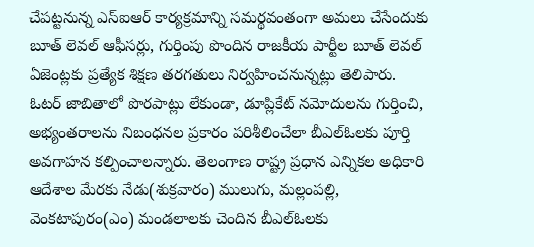చేపట్టనున్న ఎస్ఐఆర్ కార్యక్రమాన్ని సమర్థవంతంగా అమలు చేసేందుకు బూత్ లెవల్ ఆఫీసర్లు, గుర్తింపు పొందిన రాజకీయ పార్టీల బూత్ లెవల్ ఏజెంట్లకు ప్రత్యేక శిక్షణ తరగతులు నిర్వహించనున్నట్లు తెలిపారు. ఓటర్ జాబితాలో పొరపాట్లు లేకుండా, డూప్లికేట్ నమోదులను గుర్తించి, అభ్యంతరాలను నిబంధనల ప్రకారం పరిశీలించేలా బీఎల్ఓలకు పూర్తి అవగాహన కల్పించాలన్నారు. తెలంగాణ రాష్ట్ర ప్రధాన ఎన్నికల అధికారి ఆదేశాల మేరకు నేడు(శుక్రవారం) ములుగు, మల్లంపల్లి, వెంకటాపురం(ఎం) మండలాలకు చెందిన బీఎల్ఓలకు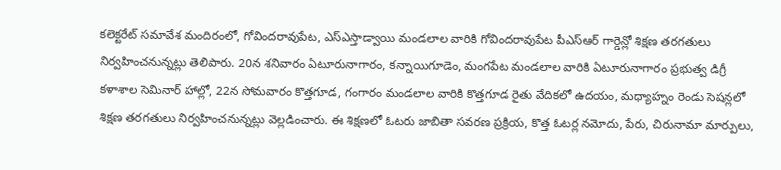కలెక్టరేట్ సమావేశ మందిరంలో, గోవిందరావుపేట, ఎస్ఎస్తాడ్వాయి మండలాల వారికి గోవిందరావుపేట పీఎస్ఆర్ గార్డెన్లో శిక్షణ తరగతులు నిర్వహించనున్నట్లు తెలిపారు. 20న శనివారం ఏటూరునాగారం, కన్నాయిగూడెం, మంగపేట మండలాల వారికి ఏటూరునాగారం ప్రభుత్వ డిగ్రీ కళాశాల సెమినార్ హాల్లో, 22న సోమవారం కొత్తగూడ, గంగారం మండలాల వారికి కొత్తగూడ రైతు వేదికలో ఉదయం, మధ్యాహ్నం రెండు సెషన్లలో శిక్షణ తరగతులు నిర్వహించనున్నట్లు వెల్లడించారు. ఈ శిక్షణలో ఓటరు జాబితా సవరణ ప్రక్రియ, కొత్త ఓటర్ల నమోదు, పేరు, చిరునామా మార్పులు,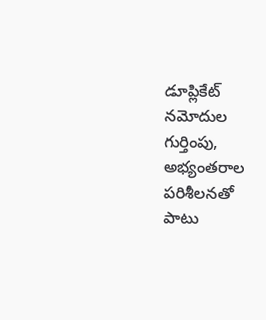డూప్లికేట్ నమోదుల గుర్తింపు, అభ్యంతరాల పరిశీలనతో పాటు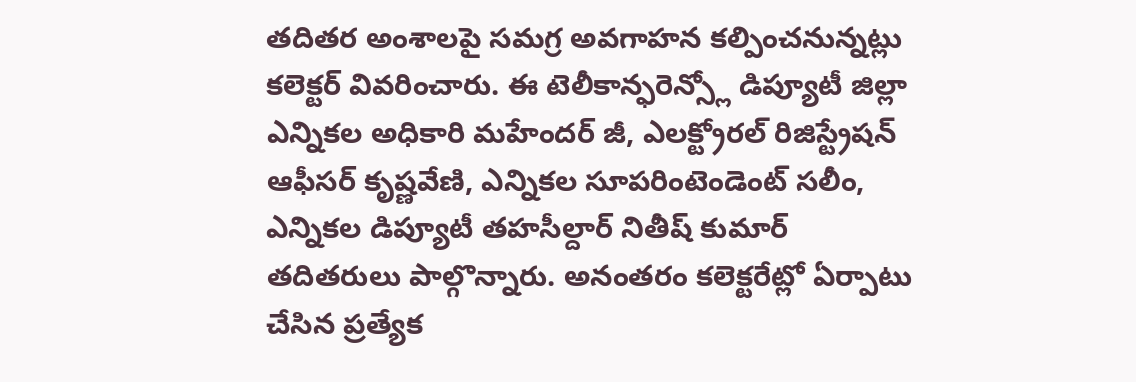తదితర అంశాలపై సమగ్ర అవగాహన కల్పించనున్నట్లు కలెక్టర్ వివరించారు. ఈ టెలీకాన్ఫరెన్స్లో డిప్యూటీ జిల్లా ఎన్నికల అధికారి మహేందర్ జీ, ఎలక్ట్రోరల్ రిజిస్ట్రేషన్ ఆఫీసర్ కృష్ణవేణి, ఎన్నికల సూపరింటెండెంట్ సలీం, ఎన్నికల డిప్యూటీ తహసీల్దార్ నితీష్ కుమార్ తదితరులు పాల్గొన్నారు. అనంతరం కలెక్టరేట్లో ఏర్పాటు చేసిన ప్రత్యేక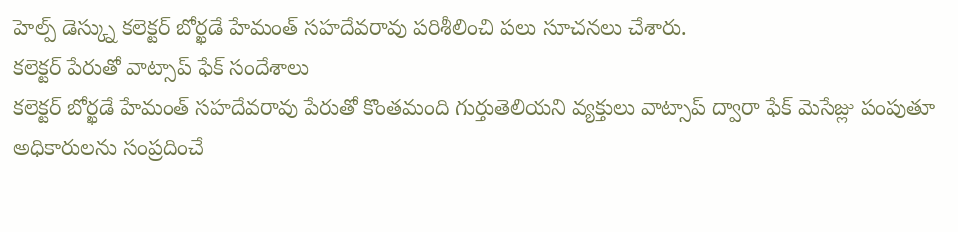హెల్ప్ డెస్క్ను కలెక్టర్ బోర్ఖడే హేమంత్ సహదేవరావు పరిశీలించి పలు సూచనలు చేశారు.
కలెక్టర్ పేరుతో వాట్సాప్ ఫేక్ సందేశాలు
కలెక్టర్ బోర్ఖడే హేమంత్ సహదేవరావు పేరుతో కొంతమంది గుర్తుతెలియని వ్యక్తులు వాట్సాప్ ద్వారా ఫేక్ మెసేజ్లు పంపుతూ అధికారులను సంప్రదించే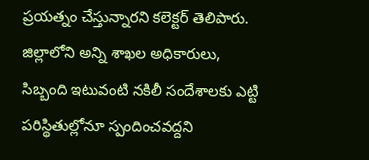ప్రయత్నం చేస్తున్నారని కలెక్టర్ తెలిపారు. జిల్లాలోని అన్ని శాఖల అధికారులు, సిబ్బంది ఇటువంటి నకిలీ సందేశాలకు ఎట్టి పరిస్థితుల్లోనూ స్పందించవద్దని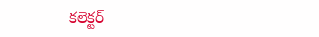కలెక్టర్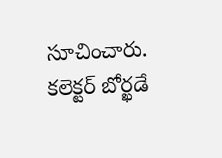సూచించారు.
కలెక్టర్ బోర్ఖడే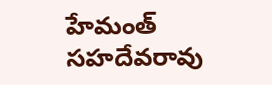హేమంత్ సహదేవరావు